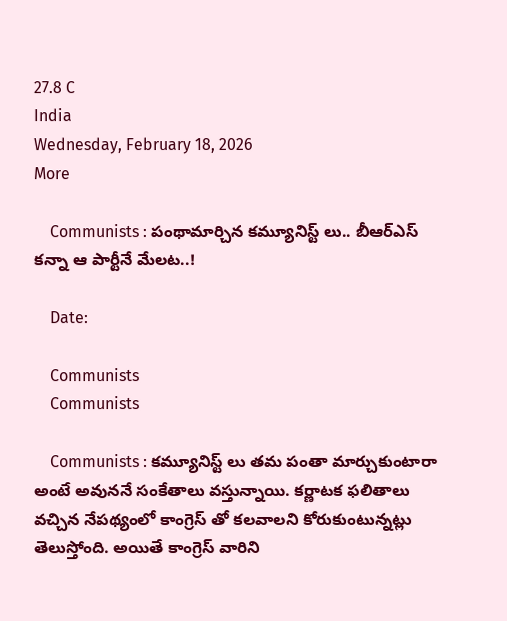27.8 C
India
Wednesday, February 18, 2026
More

    Communists : పంథామార్చిన కమ్యూనిస్ట్ లు.. బీఆర్ఎస్ కన్నా ఆ పార్టీనే మేలట..!

    Date:

    Communists
    Communists

    Communists : కమ్యూనిస్ట్ లు తమ పంతా మార్చుకుంటారా అంటే అవుననే సంకేతాలు వస్తున్నాయి. కర్ణాటక ఫలితాలు వచ్చిన నేపథ్యంలో కాంగ్రెస్ తో కలవాలని కోరుకుంటున్నట్లు తెలుస్తోంది. అయితే కాంగ్రెస్ వారిని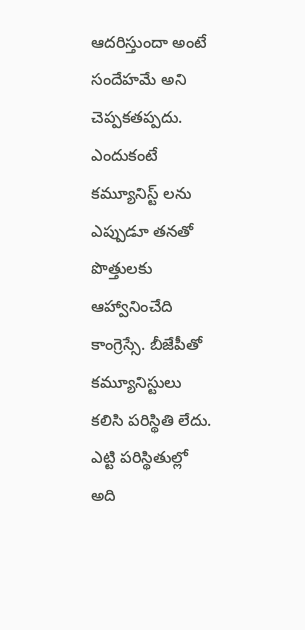ఆదరిస్తుందా అంటే సందేహమే అని చెప్పకతప్పదు. ఎందుకంటే కమ్యూనిస్ట్ లను ఎప్పుడూ తనతో పొత్తులకు ఆహ్వానించేది కాంగ్రెస్సే. బీజేపీతో కమ్యూనిస్టులు కలిసి పరిస్థితి లేదు. ఎట్టి పరిస్థితుల్లో అది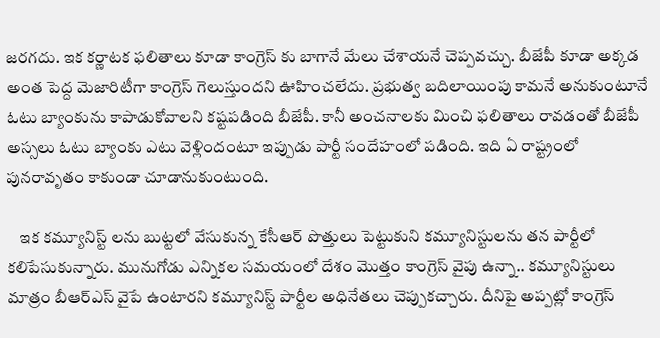జరగదు. ఇక కర్ణాటక ఫలితాలు కూడా కాంగ్రెస్ కు బాగానే మేలు చేశాయనే చెప్పవచ్చు. బీజేపీ కూడా అక్కడ అంత పెద్ద మెజారిటీగా కాంగ్రెస్ గెలుస్తుందని ఊహించలేదు. ప్రభుత్వ బదిలాయింపు కామనే అనుకుంటూనే ఓటు బ్యాంకును కాపాడుకోవాలని కష్టపడింది బీజేపీ. కానీ అంచనాలకు మించి ఫలితాలు రావడంతో బీజేపీ అస్సలు ఓటు బ్యాంకు ఎటు వెళ్లిందంటూ ఇప్పుడు పార్టీ సందేహంలో పడింది. ఇది ఏ రాష్ట్రంలో పునరావృతం కాకుండా చూడానుకుంటుంది.

    ఇక కమ్యూనిస్ట్ లను బుట్టలో వేసుకున్న కేసీఆర్ పొత్తులు పెట్టుకుని కమ్యూనిస్టులను తన పార్టీలో కలిపేసుకున్నారు. మునుగోడు ఎన్నికల సమయంలో దేశం మొత్తం కాంగ్రెస్ వైపు ఉన్నా.. కమ్యూనిస్టులు మాత్రం బీఆర్ఎస్ వైపే ఉంటారని కమ్యూనిస్ట్ పార్టీల అధినేతలు చెప్పుకచ్చారు. దీనిపై అప్పట్లో కాంగ్రెస్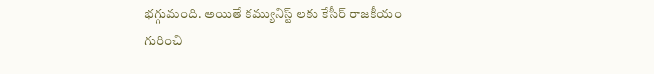భగ్గుమంది. అయితే కమ్యునిస్ట్ లకు కేసీర్ రాజకీయం గురించి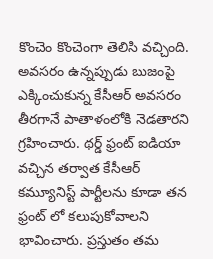కొంచెం కొంచెంగా తెలిసి వచ్చింది. అవసరం ఉన్నప్పుడు బుజంపై ఎక్కించుకున్న కేసీఆర్ అవసరం తీరగానే పాతాళంలోకి నెడతారని గ్రహించారు. థర్డ్ ఫ్రంట్ ఐడియా వచ్చిన తర్వాత కేసీఆర్ కమ్యూనిస్ట్ పార్టీలను కూడా తన ఫ్రంట్ లో కలుపుకోవాలని భావించారు. ప్రస్తుతం తమ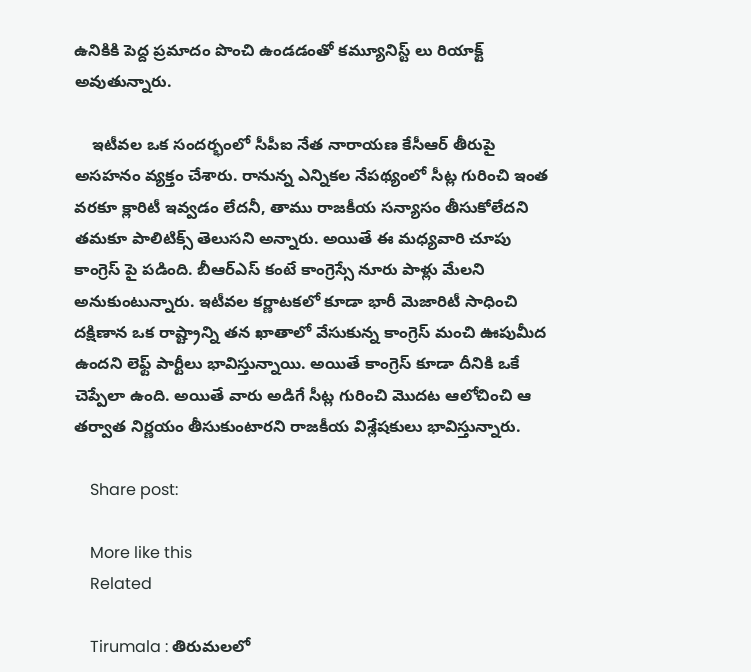ఉనికికి పెద్ద ప్రమాదం పొంచి ఉండడంతో కమ్యూనిస్ట్ లు రియాక్ట్ అవుతున్నారు.

    ఇటీవల ఒక సందర్భంలో సీపీఐ నేత నారాయణ కేసీఆర్ తీరుపై అసహనం వ్యక్తం చేశారు. రానున్న ఎన్నికల నేపథ్యంలో సీట్ల గురించి ఇంత వరకూ క్లారిటీ ఇవ్వడం లేదనీ, తాము రాజకీయ సన్యాసం తీసుకోలేదని తమకూ పాలిటిక్స్ తెలుసని అన్నారు. అయితే ఈ మధ్యవారి చూపు కాంగ్రెస్ పై పడింది. బీఆర్ఎస్ కంటే కాంగ్రెస్సే నూరు పాళ్లు మేలని అనుకుంటున్నారు. ఇటీవల కర్ణాటకలో కూడా భారీ మెజారిటీ సాధించి దక్షిణాన ఒక రాష్ట్రాన్ని తన ఖాతాలో వేసుకున్న కాంగ్రెస్ మంచి ఊపుమీద ఉందని లెఫ్ట్ పార్టీలు భావిస్తున్నాయి. అయితే కాంగ్రెస్ కూడా దీనికి ఒకే చెప్పేలా ఉంది. అయితే వారు అడిగే సీట్ల గురించి మొదట ఆలోచించి ఆ తర్వాత నిర్ణయం తీసుకుంటారని రాజకీయ విశ్లేషకులు భావిస్తున్నారు.

    Share post:

    More like this
    Related

    Tirumala : తిరుమలలో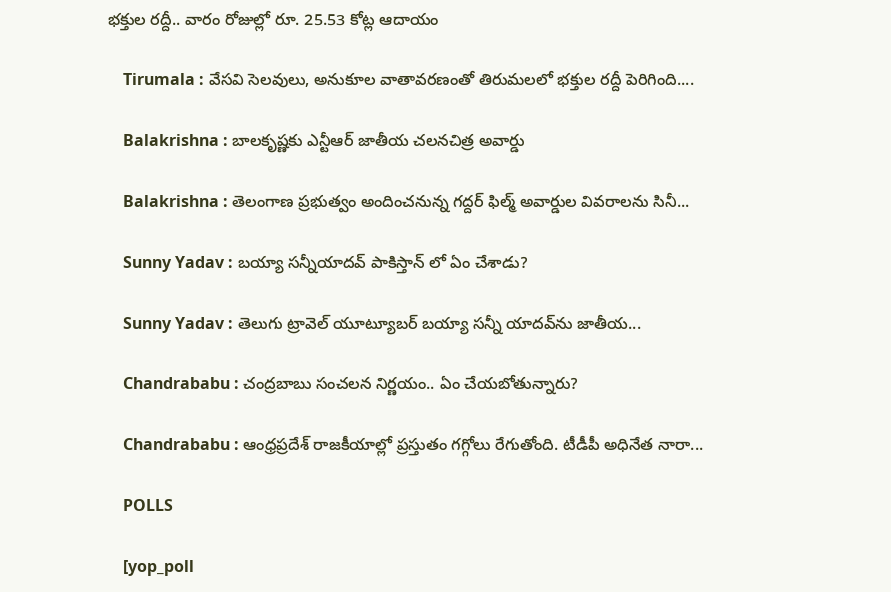భక్తుల రద్దీ.. వారం రోజుల్లో రూ. 25.53 కోట్ల ఆదాయం

    Tirumala : వేసవి సెలవులు, అనుకూల వాతావరణంతో తిరుమలలో భక్తుల రద్దీ పెరిగింది....

    Balakrishna : బాలకృష్ణకు ఎన్టీఆర్‌ జాతీయ చలనచిత్ర అవార్డు

    Balakrishna : తెలంగాణ ప్రభుత్వం అందించనున్న గద్దర్‌ ఫిల్మ్‌ అవార్డుల వివరాలను సినీ...

    Sunny Yadav : బయ్యా సన్నీయాదవ్ పాకిస్తాన్ లో ఏం చేశాడు?

    Sunny Yadav : తెలుగు ట్రావెల్ యూట్యూబర్ బయ్యా సన్నీ యాదవ్‌ను జాతీయ...

    Chandrababu : చంద్రబాబు సంచలన నిర్ణయం.. ఏం చేయబోతున్నారు?

    Chandrababu : ఆంధ్రప్రదేశ్ రాజకీయాల్లో ప్రస్తుతం గగ్గోలు రేగుతోంది. టీడీపీ అధినేత నారా...

    POLLS

    [yop_poll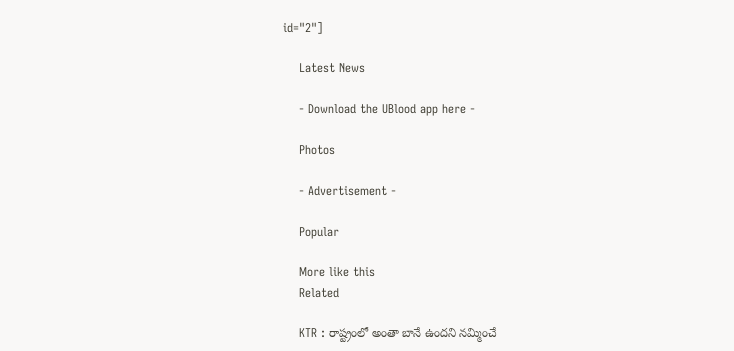id="2"]

    Latest News

    - Download the UBlood app here -

    Photos

    - Advertisement -

    Popular

    More like this
    Related

    KTR : రాష్ట్రంలో అంతా బానే ఉందని నమ్మించే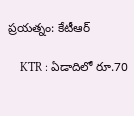ప్రయత్నం: కేటీఆర్

    KTR : ఏడాదిలో రూ.70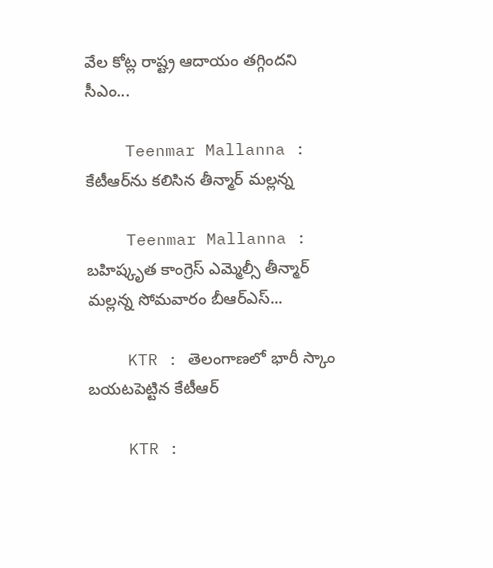వేల కోట్ల రాష్ట్ర ఆదాయం తగ్గిందని సీఎం...

    Teenmar Mallanna : కేటీఆర్‌ను కలిసిన తీన్మార్ మల్లన్న

    Teenmar Mallanna : బహిష్కృత కాంగ్రెస్ ఎమ్మెల్సీ తీన్మార్ మల్లన్న సోమవారం బీఆర్ఎస్...

    KTR : తెలంగాణలో భారీ స్కాం బయటపెట్టిన కేటీఆర్

    KTR :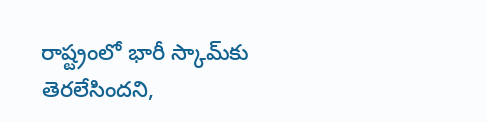రాష్ట్రంలో భారీ స్కామ్‌కు తెరలేసిందని,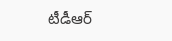టీడీఆర్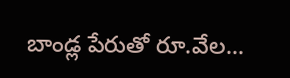బాండ్ల పేరుతో రూ.వేల...